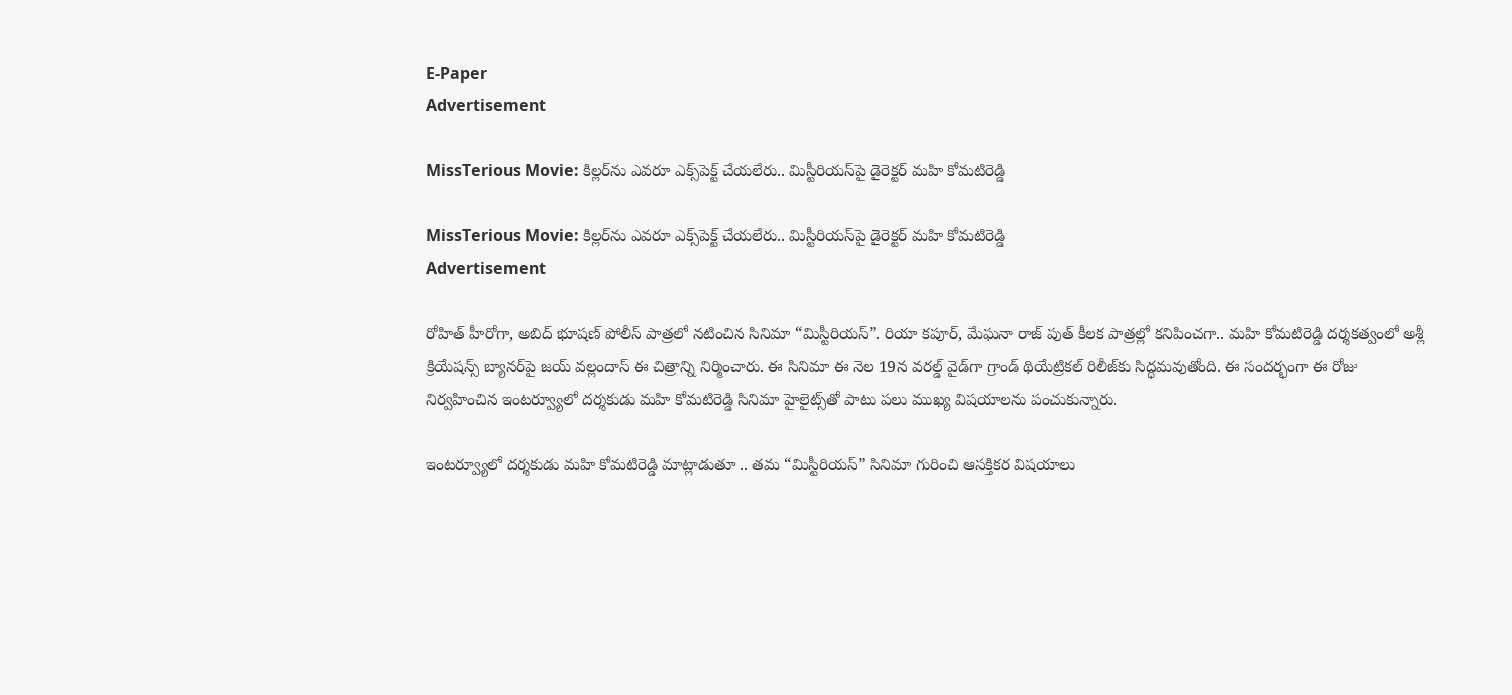E-Paper
Advertisement

MissTerious Movie: కిల్లర్‌ను ఎవరూ ఎక్స్‌పెక్ట్ చేయలేరు.. మిస్టీరియస్‌పై డైరెక్టర్ మహి కోమటిరెడ్డి

MissTerious Movie: కిల్లర్‌ను ఎవరూ ఎక్స్‌పెక్ట్ చేయలేరు.. మిస్టీరియస్‌పై డైరెక్టర్ మహి కోమటిరెడ్డి
Advertisement

రోహిత్ హీరోగా, అబిద్ భూషణ్ పోలీస్ పాత్రలో నటించిన సినిమా “మిస్టీరియస్”. రియా కపూర్, మేఘనా రాజ్ పుత్ కీలక పాత్రల్లో కనిపించగా.. మహి కోమటిరెడ్డి దర్శకత్వంలో అశ్లీ క్రియేషన్స్ బ్యానర్‌పై జయ్ వల్లందాస్ ఈ చిత్రాన్ని నిర్మించారు. ఈ సినిమా ఈ నెల 19న వరల్డ్ వైడ్‌గా గ్రాండ్ థియేట్రికల్ రిలీజ్‌కు సిద్ధమవుతోంది. ఈ సందర్భంగా ఈ రోజు నిర్వహించిన ఇంటర్వ్యూలో దర్శకుడు మహి కోమటిరెడ్డి సినిమా హైలైట్స్‌తో పాటు పలు ముఖ్య విషయాలను పంచుకున్నారు.

ఇంటర్వ్యూలో దర్శకుడు మహి కోమటిరెడ్డి మాట్లాడుతూ .. తమ “మిస్టీరియస్” సినిమా గురించి ఆసక్తికర విషయాలు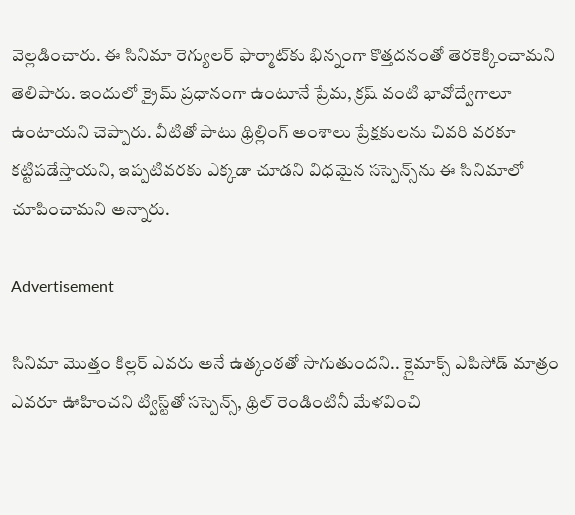వెల్లడించారు. ఈ సినిమా రెగ్యులర్ ఫార్మాట్‌కు భిన్నంగా కొత్తదనంతో తెరకెక్కించామని తెలిపారు. ఇందులో క్రైమ్ ప్రధానంగా ఉంటూనే ప్రేమ, క్రష్ వంటి భావోద్వేగాలూ ఉంటాయని చెప్పారు. వీటితో పాటు థ్రిల్లింగ్ అంశాలు ప్రేక్షకులను చివరి వరకూ కట్టిపడేస్తాయని, ఇప్పటివరకు ఎక్కడా చూడని విధమైన సస్పెన్స్‌ను ఈ సినిమాలో చూపించామని అన్నారు.

Advertisement

సినిమా మొత్తం కిల్లర్ ఎవరు అనే ఉత్కంఠతో సాగుతుందని.. క్లైమాక్స్ ఎపిసోడ్ మాత్రం ఎవరూ ఊహించని ట్విస్ట్‌తో సస్పెన్స్, థ్రిల్ రెండింటినీ మేళవించి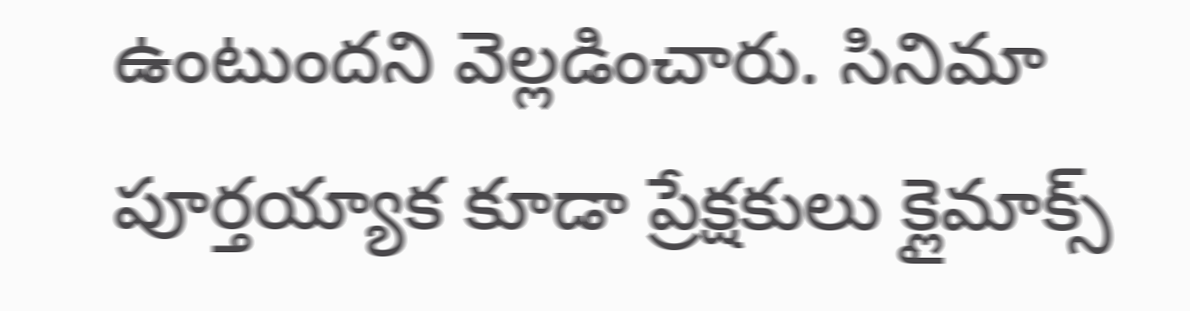ఉంటుందని వెల్లడించారు. సినిమా పూర్తయ్యాక కూడా ప్రేక్షకులు క్లైమాక్స్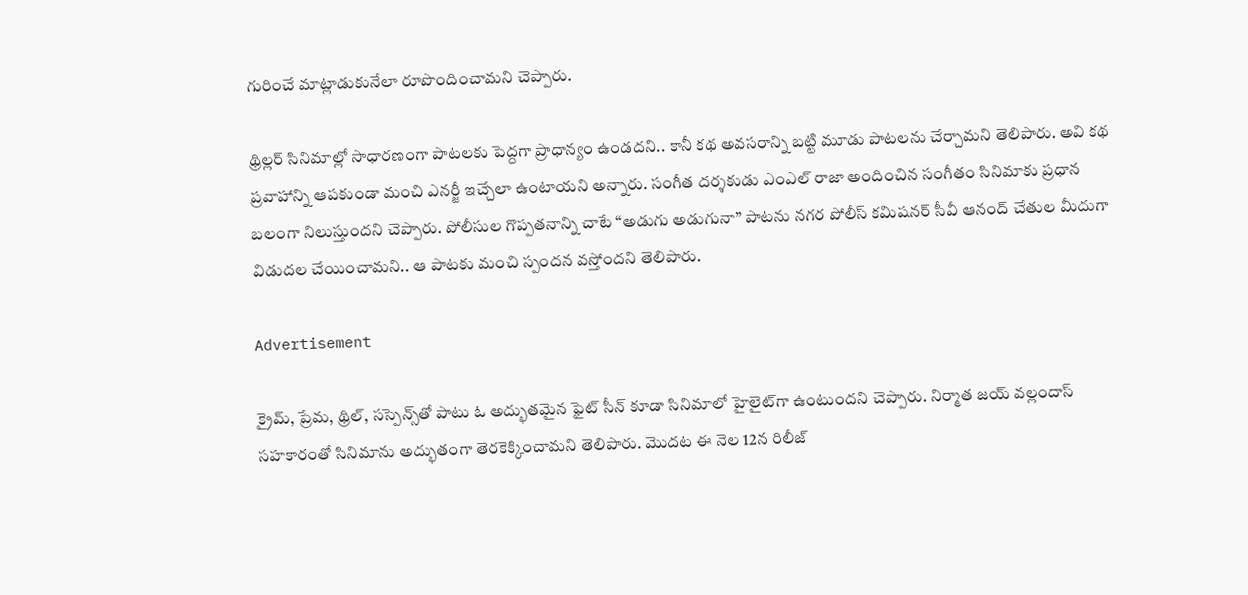గురించే మాట్లాడుకునేలా రూపొందించామని చెప్పారు.

థ్రిల్లర్ సినిమాల్లో సాధారణంగా పాటలకు పెద్దగా ప్రాధాన్యం ఉండదని.. కానీ కథ అవసరాన్ని బట్టి మూడు పాటలను చేర్చామని తెలిపారు. అవి కథ ప్రవాహాన్ని ఆపకుండా మంచి ఎనర్జీ ఇచ్చేలా ఉంటాయని అన్నారు. సంగీత దర్శకుడు ఎంఎల్ రాజా అందించిన సంగీతం సినిమాకు ప్రధాన బలంగా నిలుస్తుందని చెప్పారు. పోలీసుల గొప్పతనాన్ని చాటే “అడుగు అడుగునా” పాటను నగర పోలీస్ కమిషనర్ సీవీ ఆనంద్ చేతుల మీదుగా విడుదల చేయించామని.. ఆ పాటకు మంచి స్పందన వస్తోందని తెలిపారు.

Advertisement

క్రైమ్, ప్రేమ, థ్రిల్, సస్పెన్స్‌తో పాటు ఓ అద్భుతమైన ఫైట్ సీన్ కూడా సినిమాలో హైలైట్‌గా ఉంటుందని చెప్పారు. నిర్మాత జయ్ వల్లందాస్ సహకారంతో సినిమాను అద్భుతంగా తెరకెక్కించామని తెలిపారు. మొదట ఈ నెల 12న రిలీజ్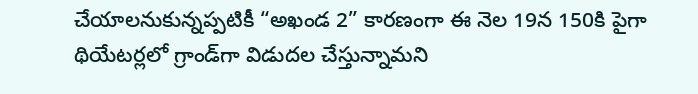చేయాలనుకున్నప్పటికీ “అఖండ 2” కారణంగా ఈ నెల 19న 150కి పైగా థియేటర్లలో గ్రాండ్‌గా విడుదల చేస్తున్నామని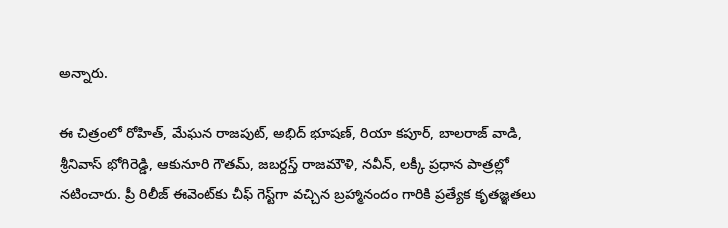అన్నారు.

ఈ చిత్రంలో రోహిత్, మేఘన రాజపుట్, అభిద్ భూషణ్, రియా కపూర్, బాలరాజ్ వాడి, శ్రీనివాస్ భోగిరెడ్డి, ఆకునూరి గౌతమ్, జబర్దస్త్ రాజమౌళి, నవీన్, లక్కీ ప్రధాన పాత్రల్లో నటించారు. ప్రీ రిలీజ్ ఈవెంట్‌కు చీఫ్ గెస్ట్‌గా వచ్చిన బ్రహ్మానందం గారికి ప్రత్యేక కృతజ్ఞతలు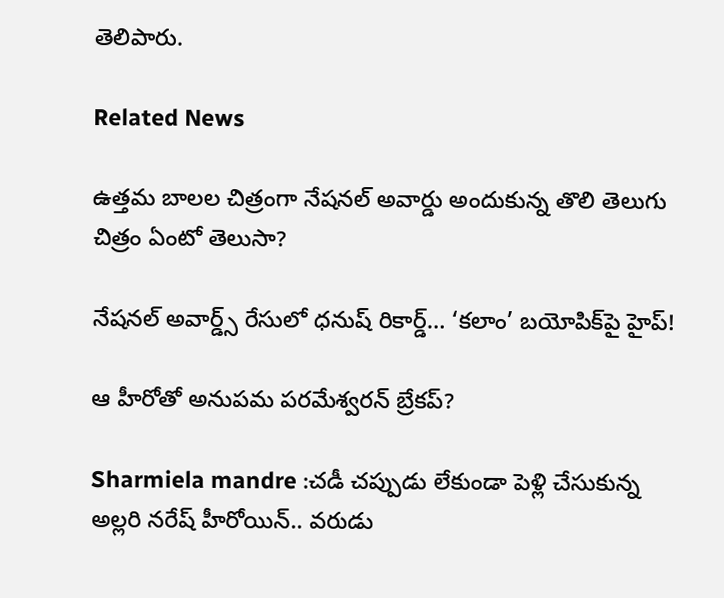తెలిపారు.

Related News

ఉత్తమ బాలల చిత్రంగా నేషనల్ అవార్డు అందుకున్న తొలి తెలుగు చిత్రం ఏంటో తెలుసా?

నేషనల్ అవార్డ్స్ రేసులో ధనుష్ రికార్డ్… ‘కలాం’ బయోపిక్‌పై హైప్!

ఆ హీరోతో అనుపమ పరమేశ్వరన్ బ్రేకప్?

Sharmiela mandre :చడీ చప్పుడు లేకుండా పెళ్లి చేసుకున్న అల్లరి నరేష్ హీరోయిన్.. వరుడు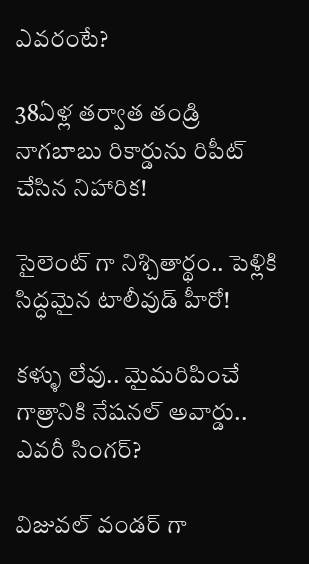ఎవరంటే?

38ఏళ్ల తర్వాత తండ్రి నాగబాబు రికార్డును రిపీట్ చేసిన నిహారిక!

సైలెంట్ గా నిశ్చితార్థం.. పెళ్లికి సిద్ధమైన టాలీవుడ్ హీరో!

కళ్ళు లేవు.. మైమరిపించే గాత్రానికి నేషనల్ అవార్డు.. ఎవరీ సింగర్?

విజువల్ వండర్ గా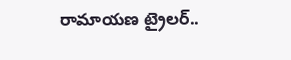రామాయణ ట్రైలర్..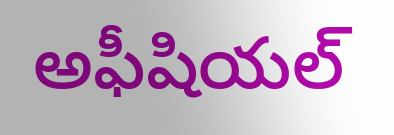అఫీషియల్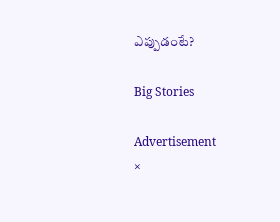ఎప్పుడంటే?

Big Stories

Advertisement
×